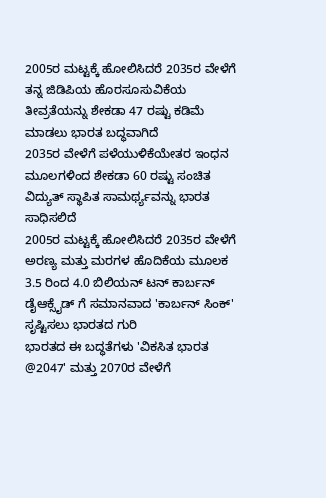2005ರ ಮಟ್ಟಕ್ಕೆ ಹೋಲಿಸಿದರೆ 2035ರ ವೇಳೆಗೆ ತನ್ನ ಜಿಡಿಪಿಯ ಹೊರಸೂಸುವಿಕೆಯ ತೀವ್ರತೆಯನ್ನು ಶೇಕಡಾ 47 ರಷ್ಟು ಕಡಿಮೆ ಮಾಡಲು ಭಾರತ ಬದ್ಧವಾಗಿದೆ
2035ರ ವೇಳೆಗೆ ಪಳೆಯುಳಿಕೆಯೇತರ ಇಂಧನ ಮೂಲಗಳಿಂದ ಶೇಕಡಾ 60 ರಷ್ಟು ಸಂಚಿತ ವಿದ್ಯುತ್ ಸ್ಥಾಪಿತ ಸಾಮರ್ಥ್ಯವನ್ನು ಭಾರತ ಸಾಧಿಸಲಿದೆ
2005ರ ಮಟ್ಟಕ್ಕೆ ಹೋಲಿಸಿದರೆ 2035ರ ವೇಳೆಗೆ ಅರಣ್ಯ ಮತ್ತು ಮರಗಳ ಹೊದಿಕೆಯ ಮೂಲಕ 3.5 ರಿಂದ 4.0 ಬಿಲಿಯನ್ ಟನ್ ಕಾರ್ಬನ್ ಡೈಆಕ್ಸೈಡ್ ಗೆ ಸಮಾನವಾದ 'ಕಾರ್ಬನ್ ಸಿಂಕ್' ಸೃಷ್ಟಿಸಲು ಭಾರತದ ಗುರಿ
ಭಾರತದ ಈ ಬದ್ಧತೆಗಳು 'ವಿಕಸಿತ ಭಾರತ @2047' ಮತ್ತು 2070ರ ವೇಳೆಗೆ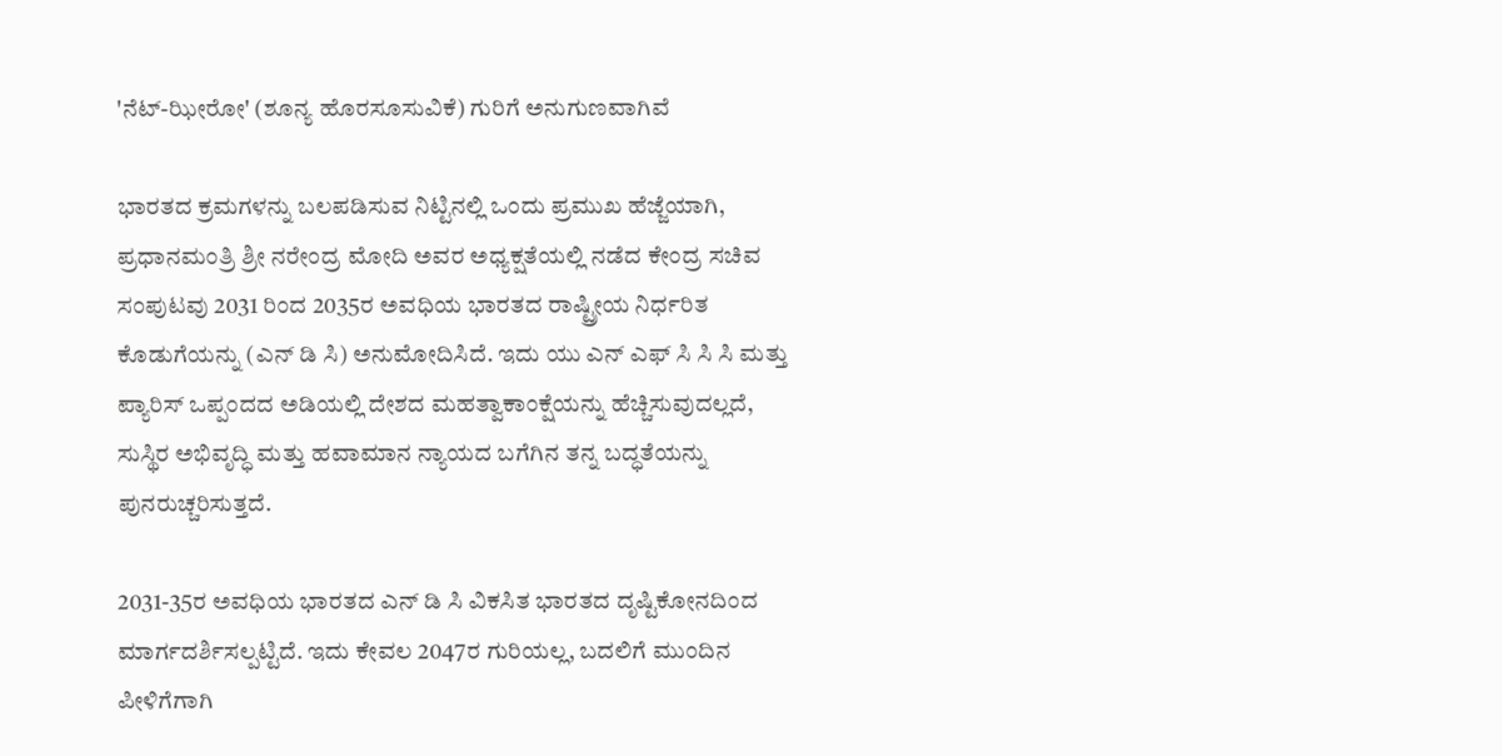'ನೆಟ್-ಝೀರೋ' (ಶೂನ್ಯ ಹೊರಸೂಸುವಿಕೆ) ಗುರಿಗೆ ಅನುಗುಣವಾಗಿವೆ

ಭಾರತದ ಕ್ರಮಗಳನ್ನು ಬಲಪಡಿಸುವ ನಿಟ್ಟಿನಲ್ಲಿ ಒಂದು ಪ್ರಮುಖ ಹೆಜ್ಜೆಯಾಗಿ, ಪ್ರಧಾನಮಂತ್ರಿ ಶ್ರೀ ನರೇಂದ್ರ ಮೋದಿ ಅವರ ಅಧ್ಯಕ್ಷತೆಯಲ್ಲಿ ನಡೆದ ಕೇಂದ್ರ ಸಚಿವ ಸಂಪುಟವು 2031 ರಿಂದ 2035ರ ಅವಧಿಯ ಭಾರತದ ರಾಷ್ಟ್ರೀಯ ನಿರ್ಧರಿತ ಕೊಡುಗೆಯನ್ನು (ಎನ್‌ ಡಿ ಸಿ) ಅನುಮೋದಿಸಿದೆ. ಇದು ಯು ಎನ್‌ ಎಫ್‌ ಸಿ ಸಿ ಸಿ ಮತ್ತು ಪ್ಯಾರಿಸ್ ಒಪ್ಪಂದದ ಅಡಿಯಲ್ಲಿ ದೇಶದ ಮಹತ್ವಾಕಾಂಕ್ಷೆಯನ್ನು ಹೆಚ್ಚಿಸುವುದಲ್ಲದೆ, ಸುಸ್ಥಿರ ಅಭಿವೃದ್ಧಿ ಮತ್ತು ಹವಾಮಾನ ನ್ಯಾಯದ ಬಗೆಗಿನ ತನ್ನ ಬದ್ಧತೆಯನ್ನು ಪುನರುಚ್ಚರಿಸುತ್ತದೆ.

2031-35ರ ಅವಧಿಯ ಭಾರತದ ಎನ್‌ ಡಿ ಸಿ ವಿಕಸಿತ ಭಾರತದ ದೃಷ್ಟಿಕೋನದಿಂದ ಮಾರ್ಗದರ್ಶಿಸಲ್ಪಟ್ಟಿದೆ. ಇದು ಕೇವಲ 2047ರ ಗುರಿಯಲ್ಲ, ಬದಲಿಗೆ ಮುಂದಿನ ಪೀಳಿಗೆಗಾಗಿ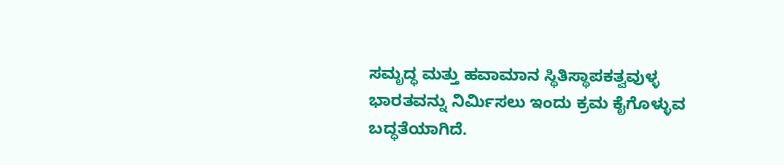ಸಮೃದ್ಧ ಮತ್ತು ಹವಾಮಾನ ಸ್ಥಿತಿಸ್ಥಾಪಕತ್ವವುಳ್ಳ ಭಾರತವನ್ನು ನಿರ್ಮಿಸಲು ಇಂದು ಕ್ರಮ ಕೈಗೊಳ್ಳುವ ಬದ್ಧತೆಯಾಗಿದೆ.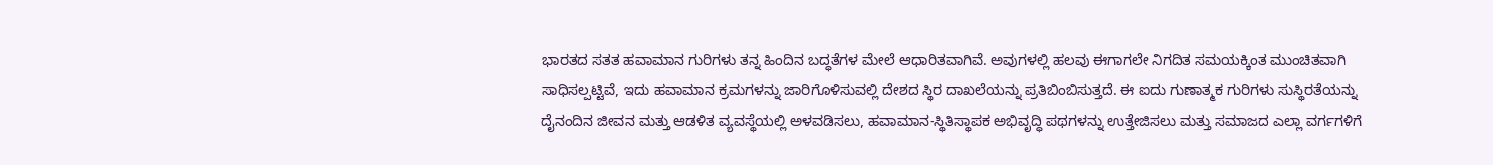ಭಾರತದ ಸತತ ಹವಾಮಾನ ಗುರಿಗಳು ತನ್ನ ಹಿಂದಿನ ಬದ್ಧತೆಗಳ ಮೇಲೆ ಆಧಾರಿತವಾಗಿವೆ. ಅವುಗಳಲ್ಲಿ ಹಲವು ಈಗಾಗಲೇ ನಿಗದಿತ ಸಮಯಕ್ಕಿಂತ ಮುಂಚಿತವಾಗಿ ಸಾಧಿಸಲ್ಪಟ್ಟಿವೆ, ಇದು ಹವಾಮಾನ ಕ್ರಮಗಳನ್ನು ಜಾರಿಗೊಳಿಸುವಲ್ಲಿ ದೇಶದ ಸ್ಥಿರ ದಾಖಲೆಯನ್ನು ಪ್ರತಿಬಿಂಬಿಸುತ್ತದೆ. ಈ ಐದು ಗುಣಾತ್ಮಕ ಗುರಿಗಳು ಸುಸ್ಥಿರತೆಯನ್ನು ದೈನಂದಿನ ಜೀವನ ಮತ್ತು ಆಡಳಿತ ವ್ಯವಸ್ಥೆಯಲ್ಲಿ ಅಳವಡಿಸಲು, ಹವಾಮಾನ-ಸ್ಥಿತಿಸ್ಥಾಪಕ ಅಭಿವೃದ್ಧಿ ಪಥಗಳನ್ನು ಉತ್ತೇಜಿಸಲು ಮತ್ತು ಸಮಾಜದ ಎಲ್ಲಾ ವರ್ಗಗಳಿಗೆ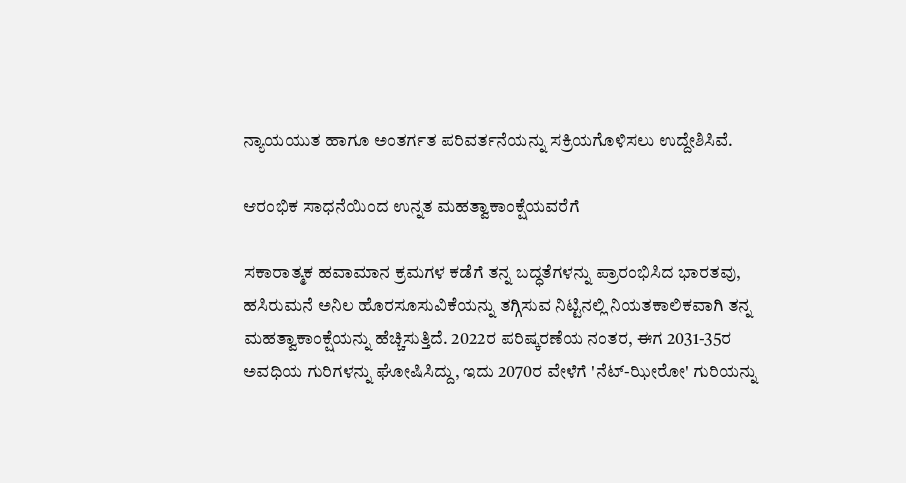ನ್ಯಾಯಯುತ ಹಾಗೂ ಅಂತರ್ಗತ ಪರಿವರ್ತನೆಯನ್ನು ಸಕ್ರಿಯಗೊಳಿಸಲು ಉದ್ದೇಶಿಸಿವೆ.

ಆರಂಭಿಕ ಸಾಧನೆಯಿಂದ ಉನ್ನತ ಮಹತ್ವಾಕಾಂಕ್ಷೆಯವರೆಗೆ

ಸಕಾರಾತ್ಮಕ ಹವಾಮಾನ ಕ್ರಮಗಳ ಕಡೆಗೆ ತನ್ನ ಬದ್ಧತೆಗಳನ್ನು ಪ್ರಾರಂಭಿಸಿದ ಭಾರತವು, ಹಸಿರುಮನೆ ಅನಿಲ ಹೊರಸೂಸುವಿಕೆಯನ್ನು ತಗ್ಗಿಸುವ ನಿಟ್ಟಿನಲ್ಲಿ ನಿಯತಕಾಲಿಕವಾಗಿ ತನ್ನ ಮಹತ್ವಾಕಾಂಕ್ಷೆಯನ್ನು ಹೆಚ್ಚಿಸುತ್ತಿದೆ. 2022ರ ಪರಿಷ್ಕರಣೆಯ ನಂತರ, ಈಗ 2031-35ರ ಅವಧಿಯ ಗುರಿಗಳನ್ನು ಘೋಷಿಸಿದ್ದು, ಇದು 2070ರ ವೇಳೆಗೆ 'ನೆಟ್-ಝೀರೋ' ಗುರಿಯನ್ನು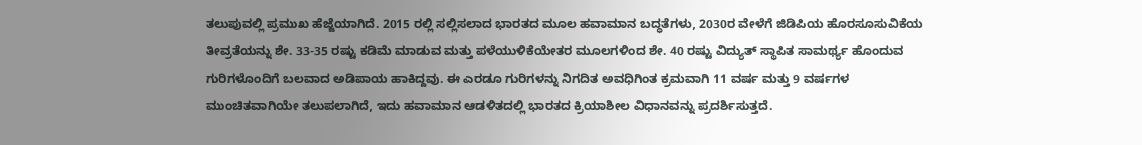ತಲುಪುವಲ್ಲಿ ಪ್ರಮುಖ ಹೆಜ್ಜೆಯಾಗಿದೆ. 2015 ರಲ್ಲಿ ಸಲ್ಲಿಸಲಾದ ಭಾರತದ ಮೂಲ ಹವಾಮಾನ ಬದ್ಧತೆಗಳು, 2030ರ ವೇಳೆಗೆ ಜಿಡಿಪಿಯ ಹೊರಸೂಸುವಿಕೆಯ ತೀವ್ರತೆಯನ್ನು ಶೇ. 33-35 ರಷ್ಟು ಕಡಿಮೆ ಮಾಡುವ ಮತ್ತು ಪಳೆಯುಳಿಕೆಯೇತರ ಮೂಲಗಳಿಂದ ಶೇ. 40 ರಷ್ಟು ವಿದ್ಯುತ್ ಸ್ಥಾಪಿತ ಸಾಮರ್ಥ್ಯ ಹೊಂದುವ ಗುರಿಗಳೊಂದಿಗೆ ಬಲವಾದ ಅಡಿಪಾಯ ಹಾಕಿದ್ದವು. ಈ ಎರಡೂ ಗುರಿಗಳನ್ನು ನಿಗದಿತ ಅವಧಿಗಿಂತ ಕ್ರಮವಾಗಿ 11 ವರ್ಷ ಮತ್ತು 9 ವರ್ಷಗಳ ಮುಂಚಿತವಾಗಿಯೇ ತಲುಪಲಾಗಿದೆ, ಇದು ಹವಾಮಾನ ಆಡಳಿತದಲ್ಲಿ ಭಾರತದ ಕ್ರಿಯಾಶೀಲ ವಿಧಾನವನ್ನು ಪ್ರದರ್ಶಿಸುತ್ತದೆ.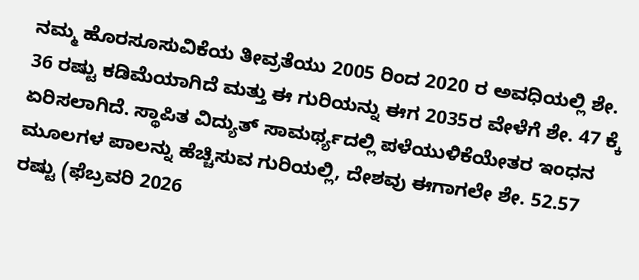ನಮ್ಮ ಹೊರಸೂಸುವಿಕೆಯ ತೀವ್ರತೆಯು 2005 ರಿಂದ 2020 ರ ಅವಧಿಯಲ್ಲಿ ಶೇ. 36 ರಷ್ಟು ಕಡಿಮೆಯಾಗಿದೆ ಮತ್ತು ಈ ಗುರಿಯನ್ನು ಈಗ 2035ರ ವೇಳೆಗೆ ಶೇ. 47 ಕ್ಕೆ ಏರಿಸಲಾಗಿದೆ. ಸ್ಥಾಪಿತ ವಿದ್ಯುತ್ ಸಾಮರ್ಥ್ಯದಲ್ಲಿ ಪಳೆಯುಳಿಕೆಯೇತರ ಇಂಧನ ಮೂಲಗಳ ಪಾಲನ್ನು ಹೆಚ್ಚಿಸುವ ಗುರಿಯಲ್ಲಿ, ದೇಶವು ಈಗಾಗಲೇ ಶೇ. 52.57 ರಷ್ಟು (ಫೆಬ್ರವರಿ 2026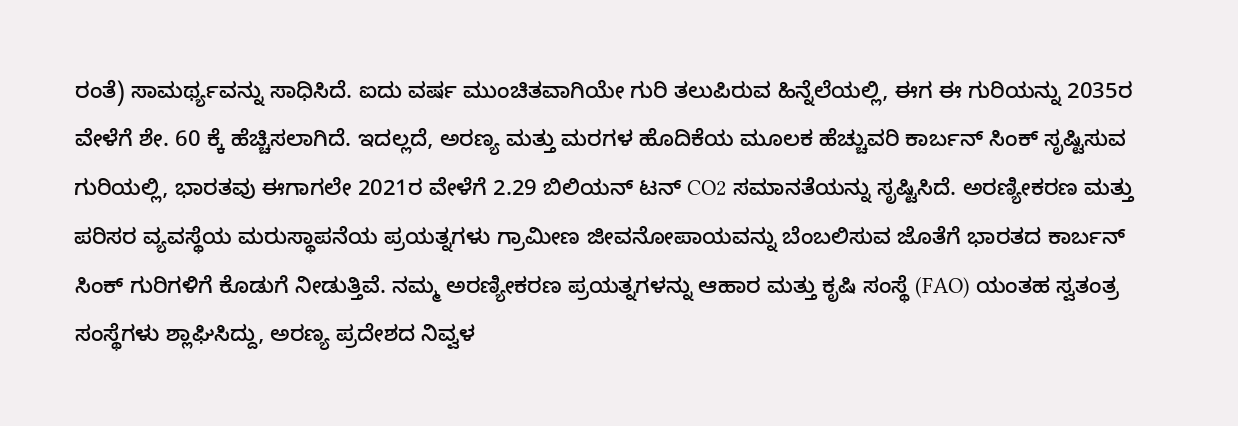ರಂತೆ) ಸಾಮರ್ಥ್ಯವನ್ನು ಸಾಧಿಸಿದೆ. ಐದು ವರ್ಷ ಮುಂಚಿತವಾಗಿಯೇ ಗುರಿ ತಲುಪಿರುವ ಹಿನ್ನೆಲೆಯಲ್ಲಿ, ಈಗ ಈ ಗುರಿಯನ್ನು 2035ರ ವೇಳೆಗೆ ಶೇ. 60 ಕ್ಕೆ ಹೆಚ್ಚಿಸಲಾಗಿದೆ. ಇದಲ್ಲದೆ, ಅರಣ್ಯ ಮತ್ತು ಮರಗಳ ಹೊದಿಕೆಯ ಮೂಲಕ ಹೆಚ್ಚುವರಿ ಕಾರ್ಬನ್ ಸಿಂಕ್ ಸೃಷ್ಟಿಸುವ ಗುರಿಯಲ್ಲಿ, ಭಾರತವು ಈಗಾಗಲೇ 2021ರ ವೇಳೆಗೆ 2.29 ಬಿಲಿಯನ್ ಟನ್ CO2 ಸಮಾನತೆಯನ್ನು ಸೃಷ್ಟಿಸಿದೆ. ಅರಣ್ಯೀಕರಣ ಮತ್ತು ಪರಿಸರ ವ್ಯವಸ್ಥೆಯ ಮರುಸ್ಥಾಪನೆಯ ಪ್ರಯತ್ನಗಳು ಗ್ರಾಮೀಣ ಜೀವನೋಪಾಯವನ್ನು ಬೆಂಬಲಿಸುವ ಜೊತೆಗೆ ಭಾರತದ ಕಾರ್ಬನ್ ಸಿಂಕ್ ಗುರಿಗಳಿಗೆ ಕೊಡುಗೆ ನೀಡುತ್ತಿವೆ. ನಮ್ಮ ಅರಣ್ಯೀಕರಣ ಪ್ರಯತ್ನಗಳನ್ನು ಆಹಾರ ಮತ್ತು ಕೃಷಿ ಸಂಸ್ಥೆ (FAO) ಯಂತಹ ಸ್ವತಂತ್ರ ಸಂಸ್ಥೆಗಳು ಶ್ಲಾಘಿಸಿದ್ದು, ಅರಣ್ಯ ಪ್ರದೇಶದ ನಿವ್ವಳ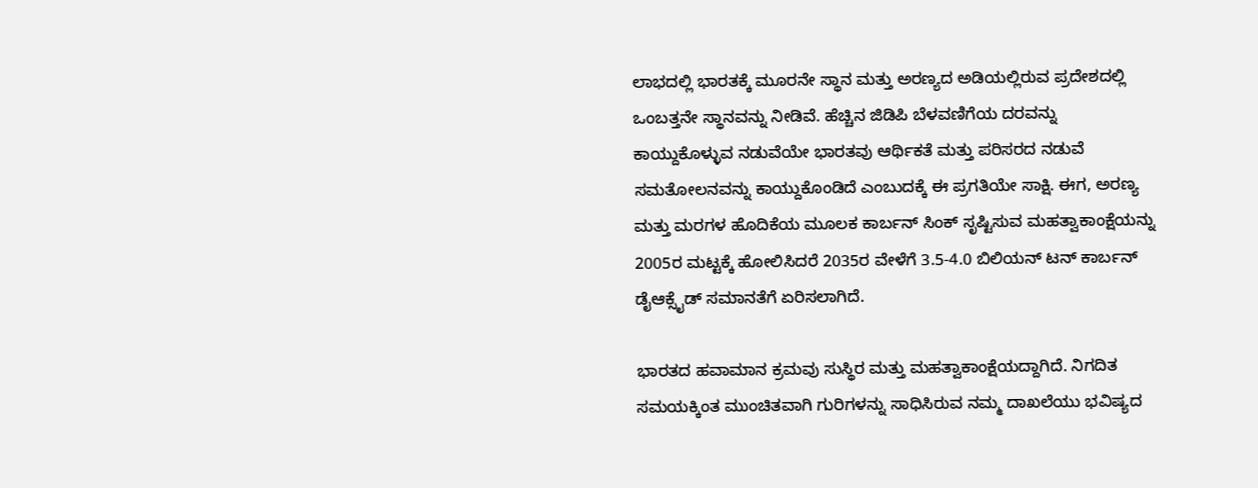ಲಾಭದಲ್ಲಿ ಭಾರತಕ್ಕೆ ಮೂರನೇ ಸ್ಥಾನ ಮತ್ತು ಅರಣ್ಯದ ಅಡಿಯಲ್ಲಿರುವ ಪ್ರದೇಶದಲ್ಲಿ ಒಂಬತ್ತನೇ ಸ್ಥಾನವನ್ನು ನೀಡಿವೆ. ಹೆಚ್ಚಿನ ಜಿಡಿಪಿ ಬೆಳವಣಿಗೆಯ ದರವನ್ನು ಕಾಯ್ದುಕೊಳ್ಳುವ ನಡುವೆಯೇ ಭಾರತವು ಆರ್ಥಿಕತೆ ಮತ್ತು ಪರಿಸರದ ನಡುವೆ ಸಮತೋಲನವನ್ನು ಕಾಯ್ದುಕೊಂಡಿದೆ ಎಂಬುದಕ್ಕೆ ಈ ಪ್ರಗತಿಯೇ ಸಾಕ್ಷಿ. ಈಗ, ಅರಣ್ಯ ಮತ್ತು ಮರಗಳ ಹೊದಿಕೆಯ ಮೂಲಕ ಕಾರ್ಬನ್ ಸಿಂಕ್ ಸೃಷ್ಟಿಸುವ ಮಹತ್ವಾಕಾಂಕ್ಷೆಯನ್ನು 2005ರ ಮಟ್ಟಕ್ಕೆ ಹೋಲಿಸಿದರೆ 2035ರ ವೇಳೆಗೆ 3.5-4.0 ಬಿಲಿಯನ್ ಟನ್ ಕಾರ್ಬನ್ ಡೈಆಕ್ಸೈಡ್ ಸಮಾನತೆಗೆ ಏರಿಸಲಾಗಿದೆ.

ಭಾರತದ ಹವಾಮಾನ ಕ್ರಮವು ಸುಸ್ಥಿರ ಮತ್ತು ಮಹತ್ವಾಕಾಂಕ್ಷೆಯದ್ದಾಗಿದೆ. ನಿಗದಿತ ಸಮಯಕ್ಕಿಂತ ಮುಂಚಿತವಾಗಿ ಗುರಿಗಳನ್ನು ಸಾಧಿಸಿರುವ ನಮ್ಮ ದಾಖಲೆಯು ಭವಿಷ್ಯದ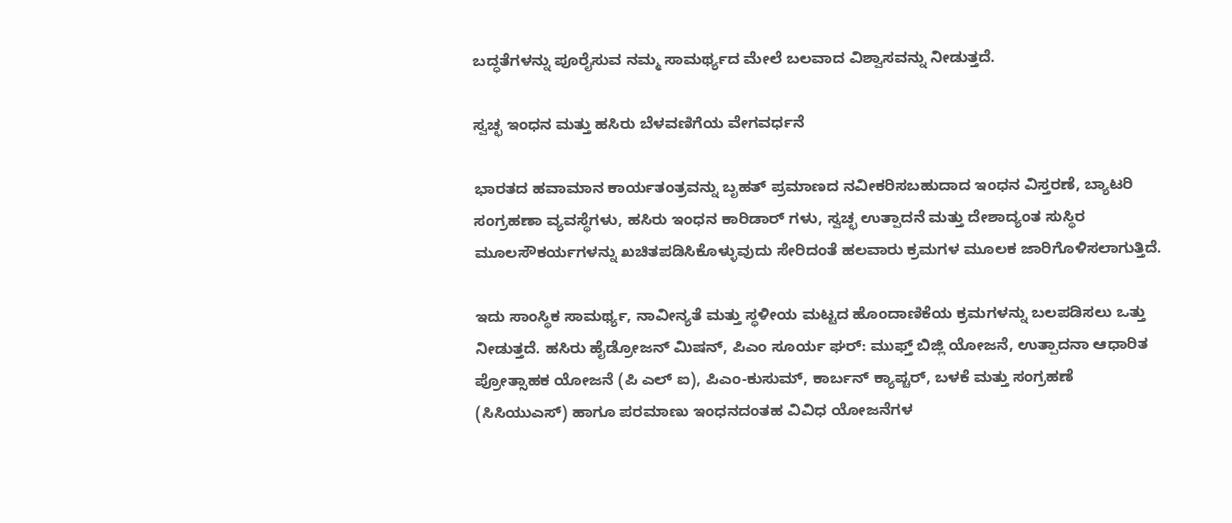ಬದ್ಧತೆಗಳನ್ನು ಪೂರೈಸುವ ನಮ್ಮ ಸಾಮರ್ಥ್ಯದ ಮೇಲೆ ಬಲವಾದ ವಿಶ್ವಾಸವನ್ನು ನೀಡುತ್ತದೆ.

ಸ್ವಚ್ಛ ಇಂಧನ ಮತ್ತು ಹಸಿರು ಬೆಳವಣಿಗೆಯ ವೇಗವರ್ಧನೆ

ಭಾರತದ ಹವಾಮಾನ ಕಾರ್ಯತಂತ್ರವನ್ನು ಬೃಹತ್ ಪ್ರಮಾಣದ ನವೀಕರಿಸಬಹುದಾದ ಇಂಧನ ವಿಸ್ತರಣೆ, ಬ್ಯಾಟರಿ ಸಂಗ್ರಹಣಾ ವ್ಯವಸ್ಥೆಗಳು, ಹಸಿರು ಇಂಧನ ಕಾರಿಡಾರ್‌ ಗಳು, ಸ್ವಚ್ಛ ಉತ್ಪಾದನೆ ಮತ್ತು ದೇಶಾದ್ಯಂತ ಸುಸ್ಥಿರ ಮೂಲಸೌಕರ್ಯಗಳನ್ನು ಖಚಿತಪಡಿಸಿಕೊಳ್ಳುವುದು ಸೇರಿದಂತೆ ಹಲವಾರು ಕ್ರಮಗಳ ಮೂಲಕ ಜಾರಿಗೊಳಿಸಲಾಗುತ್ತಿದೆ.

ಇದು ಸಾಂಸ್ಥಿಕ ಸಾಮರ್ಥ್ಯ, ನಾವೀನ್ಯತೆ ಮತ್ತು ಸ್ಥಳೀಯ ಮಟ್ಟದ ಹೊಂದಾಣಿಕೆಯ ಕ್ರಮಗಳನ್ನು ಬಲಪಡಿಸಲು ಒತ್ತು ನೀಡುತ್ತದೆ. ಹಸಿರು ಹೈಡ್ರೋಜನ್ ಮಿಷನ್, ಪಿಎಂ ಸೂರ್ಯ ಘರ್: ಮುಫ್ತ್ ಬಿಜ್ಲಿ ಯೋಜನೆ, ಉತ್ಪಾದನಾ ಆಧಾರಿತ ಪ್ರೋತ್ಸಾಹಕ ಯೋಜನೆ (ಪಿ ಎಲ್‌ ಐ), ಪಿಎಂ-ಕುಸುಮ್, ಕಾರ್ಬನ್ ಕ್ಯಾಪ್ಚರ್, ಬಳಕೆ ಮತ್ತು ಸಂಗ್ರಹಣೆ (ಸಿಸಿಯುಎಸ್) ಹಾಗೂ ಪರಮಾಣು ಇಂಧನದಂತಹ ವಿವಿಧ ಯೋಜನೆಗಳ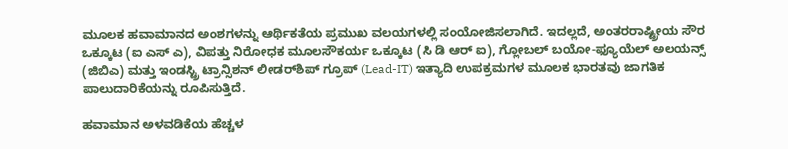ಮೂಲಕ ಹವಾಮಾನದ ಅಂಶಗಳನ್ನು ಆರ್ಥಿಕತೆಯ ಪ್ರಮುಖ ವಲಯಗಳಲ್ಲಿ ಸಂಯೋಜಿಸಲಾಗಿದೆ. ಇದಲ್ಲದೆ, ಅಂತರರಾಷ್ಟ್ರೀಯ ಸೌರ ಒಕ್ಕೂಟ (ಐ ಎಸ್‌ ಎ), ವಿಪತ್ತು ನಿರೋಧಕ ಮೂಲಸೌಕರ್ಯ ಒಕ್ಕೂಟ (ಸಿ ಡಿ ಆರ್‌ ಐ), ಗ್ಲೋಬಲ್ ಬಯೋ-ಫ್ಯೂಯೆಲ್ ಅಲಯನ್ಸ್ (ಜಿಬಿಎ) ಮತ್ತು ಇಂಡಸ್ಟ್ರಿ ಟ್ರಾನ್ಸಿಶನ್ ಲೀಡರ್‌ಶಿಪ್ ಗ್ರೂಪ್ (Lead-IT) ಇತ್ಯಾದಿ ಉಪಕ್ರಮಗಳ ಮೂಲಕ ಭಾರತವು ಜಾಗತಿಕ ಪಾಲುದಾರಿಕೆಯನ್ನು ರೂಪಿಸುತ್ತಿದೆ.

ಹವಾಮಾನ ಅಳವಡಿಕೆಯ ಹೆಚ್ಚಳ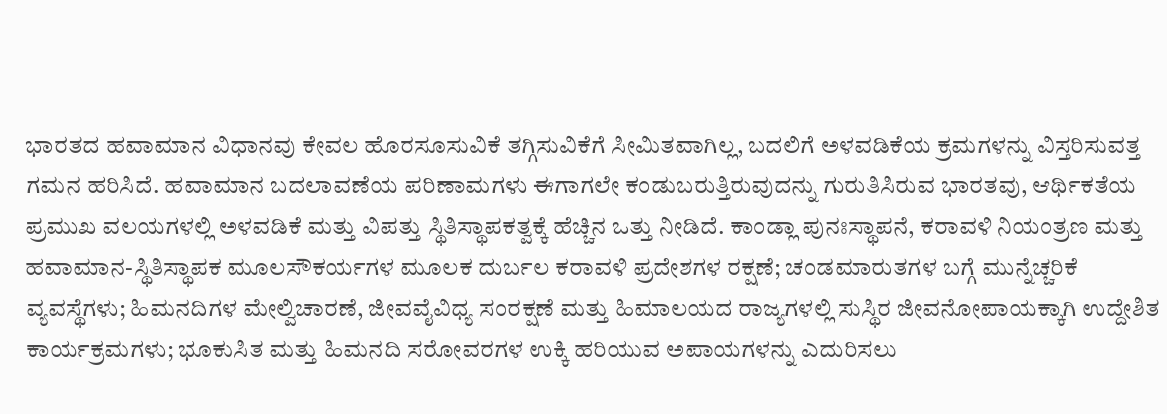ಭಾರತದ ಹವಾಮಾನ ವಿಧಾನವು ಕೇವಲ ಹೊರಸೂಸುವಿಕೆ ತಗ್ಗಿಸುವಿಕೆಗೆ ಸೀಮಿತವಾಗಿಲ್ಲ, ಬದಲಿಗೆ ಅಳವಡಿಕೆಯ ಕ್ರಮಗಳನ್ನು ವಿಸ್ತರಿಸುವತ್ತ ಗಮನ ಹರಿಸಿದೆ. ಹವಾಮಾನ ಬದಲಾವಣೆಯ ಪರಿಣಾಮಗಳು ಈಗಾಗಲೇ ಕಂಡುಬರುತ್ತಿರುವುದನ್ನು ಗುರುತಿಸಿರುವ ಭಾರತವು, ಆರ್ಥಿಕತೆಯ ಪ್ರಮುಖ ವಲಯಗಳಲ್ಲಿ ಅಳವಡಿಕೆ ಮತ್ತು ವಿಪತ್ತು ಸ್ಥಿತಿಸ್ಥಾಪಕತ್ವಕ್ಕೆ ಹೆಚ್ಚಿನ ಒತ್ತು ನೀಡಿದೆ. ಕಾಂಡ್ಲಾ ಪುನಃಸ್ಥಾಪನೆ, ಕರಾವಳಿ ನಿಯಂತ್ರಣ ಮತ್ತು ಹವಾಮಾನ-ಸ್ಥಿತಿಸ್ಥಾಪಕ ಮೂಲಸೌಕರ್ಯಗಳ ಮೂಲಕ ದುರ್ಬಲ ಕರಾವಳಿ ಪ್ರದೇಶಗಳ ರಕ್ಷಣೆ; ಚಂಡಮಾರುತಗಳ ಬಗ್ಗೆ ಮುನ್ನೆಚ್ಚರಿಕೆ ವ್ಯವಸ್ಥೆಗಳು; ಹಿಮನದಿಗಳ ಮೇಲ್ವಿಚಾರಣೆ, ಜೀವವೈವಿಧ್ಯ ಸಂರಕ್ಷಣೆ ಮತ್ತು ಹಿಮಾಲಯದ ರಾಜ್ಯಗಳಲ್ಲಿ ಸುಸ್ಥಿರ ಜೀವನೋಪಾಯಕ್ಕಾಗಿ ಉದ್ದೇಶಿತ ಕಾರ್ಯಕ್ರಮಗಳು; ಭೂಕುಸಿತ ಮತ್ತು ಹಿಮನದಿ ಸರೋವರಗಳ ಉಕ್ಕಿ ಹರಿಯುವ ಅಪಾಯಗಳನ್ನು ಎದುರಿಸಲು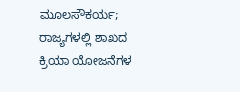ಮೂಲಸೌಕರ್ಯ; ರಾಜ್ಯಗಳಲ್ಲಿ ಶಾಖದ ಕ್ರಿಯಾ ಯೋಜನೆಗಳ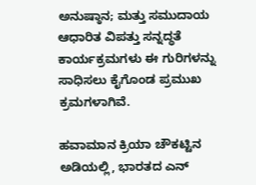ಅನುಷ್ಠಾನ; ಮತ್ತು ಸಮುದಾಯ ಆಧಾರಿತ ವಿಪತ್ತು ಸನ್ನದ್ಧತೆ ಕಾರ್ಯಕ್ರಮಗಳು ಈ ಗುರಿಗಳನ್ನು ಸಾಧಿಸಲು ಕೈಗೊಂಡ ಪ್ರಮುಖ ಕ್ರಮಗಳಾಗಿವೆ.

ಹವಾಮಾನ ಕ್ರಿಯಾ ಚೌಕಟ್ಟಿನ ಅಡಿಯಲ್ಲಿ, ಭಾರತದ ಎನ್‌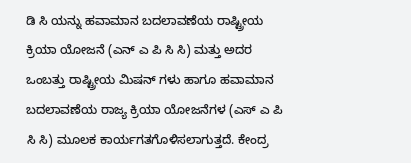ಡಿ ಸಿ ಯನ್ನು ಹವಾಮಾನ ಬದಲಾವಣೆಯ ರಾಷ್ಟ್ರೀಯ ಕ್ರಿಯಾ ಯೋಜನೆ (ಎನ್‌ ಎ ಪಿ ಸಿ ಸಿ) ಮತ್ತು ಅದರ ಒಂಬತ್ತು ರಾಷ್ಟ್ರೀಯ ಮಿಷನ್‌ ಗಳು ಹಾಗೂ ಹವಾಮಾನ ಬದಲಾವಣೆಯ ರಾಜ್ಯ ಕ್ರಿಯಾ ಯೋಜನೆಗಳ (ಎಸ್‌ ಎ ಪಿ ಸಿ ಸಿ) ಮೂಲಕ ಕಾರ್ಯಗತಗೊಳಿಸಲಾಗುತ್ತದೆ. ಕೇಂದ್ರ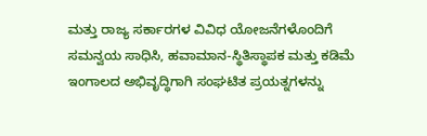ಮತ್ತು ರಾಜ್ಯ ಸರ್ಕಾರಗಳ ವಿವಿಧ ಯೋಜನೆಗಳೊಂದಿಗೆ ಸಮನ್ವಯ ಸಾಧಿಸಿ, ಹವಾಮಾನ-ಸ್ಥಿತಿಸ್ಥಾಪಕ ಮತ್ತು ಕಡಿಮೆ ಇಂಗಾಲದ ಅಭಿವೃದ್ಧಿಗಾಗಿ ಸಂಘಟಿತ ಪ್ರಯತ್ನಗಳನ್ನು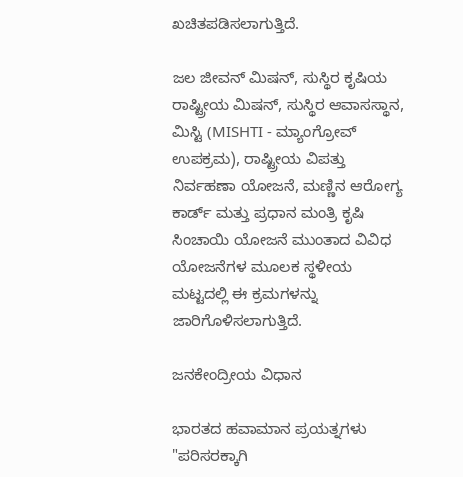ಖಚಿತಪಡಿಸಲಾಗುತ್ತಿದೆ.

ಜಲ ಜೀವನ್ ಮಿಷನ್, ಸುಸ್ಥಿರ ಕೃಷಿಯ ರಾಷ್ಟ್ರೀಯ ಮಿಷನ್, ಸುಸ್ಥಿರ ಆವಾಸಸ್ಥಾನ, ಮಿಸ್ಟಿ (MISHTI - ಮ್ಯಾಂಗ್ರೋವ್ ಉಪಕ್ರಮ), ರಾಷ್ಟ್ರೀಯ ವಿಪತ್ತು ನಿರ್ವಹಣಾ ಯೋಜನೆ, ಮಣ್ಣಿನ ಆರೋಗ್ಯ ಕಾರ್ಡ್ ಮತ್ತು ಪ್ರಧಾನ ಮಂತ್ರಿ ಕೃಷಿ ಸಿಂಚಾಯಿ ಯೋಜನೆ ಮುಂತಾದ ವಿವಿಧ ಯೋಜನೆಗಳ ಮೂಲಕ ಸ್ಥಳೀಯ ಮಟ್ಟದಲ್ಲಿ ಈ ಕ್ರಮಗಳನ್ನು ಜಾರಿಗೊಳಿಸಲಾಗುತ್ತಿದೆ.

ಜನಕೇಂದ್ರೀಯ ವಿಧಾನ

ಭಾರತದ ಹವಾಮಾನ ಪ್ರಯತ್ನಗಳು "ಪರಿಸರಕ್ಕಾಗಿ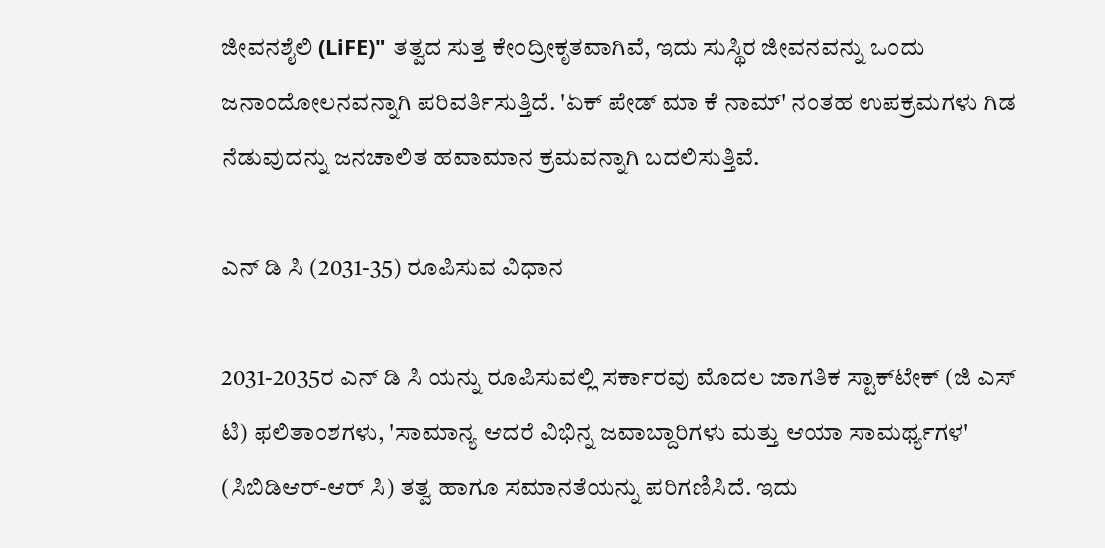ಜೀವನಶೈಲಿ (LiFE)" ತತ್ವದ ಸುತ್ತ ಕೇಂದ್ರೀಕೃತವಾಗಿವೆ, ಇದು ಸುಸ್ಥಿರ ಜೀವನವನ್ನು ಒಂದು ಜನಾಂದೋಲನವನ್ನಾಗಿ ಪರಿವರ್ತಿಸುತ್ತಿದೆ. 'ಏಕ್ ಪೇಡ್ ಮಾ ಕೆ ನಾಮ್' ನಂತಹ ಉಪಕ್ರಮಗಳು ಗಿಡ ನೆಡುವುದನ್ನು ಜನಚಾಲಿತ ಹವಾಮಾನ ಕ್ರಮವನ್ನಾಗಿ ಬದಲಿಸುತ್ತಿವೆ.

ಎನ್‌ ಡಿ ಸಿ (2031-35) ರೂಪಿಸುವ ವಿಧಾನ

2031-2035ರ ಎನ್‌ ಡಿ ಸಿ ಯನ್ನು ರೂಪಿಸುವಲ್ಲಿ ಸರ್ಕಾರವು ಮೊದಲ ಜಾಗತಿಕ ಸ್ಟಾಕ್‌ಟೇಕ್ (ಜಿ ಎಸ್‌ ಟಿ) ಫಲಿತಾಂಶಗಳು, 'ಸಾಮಾನ್ಯ ಆದರೆ ವಿಭಿನ್ನ ಜವಾಬ್ದಾರಿಗಳು ಮತ್ತು ಆಯಾ ಸಾಮರ್ಥ್ಯಗಳ' (ಸಿಬಿಡಿಆರ್-ಆರ್ ಸಿ) ತತ್ವ ಹಾಗೂ ಸಮಾನತೆಯನ್ನು ಪರಿಗಣಿಸಿದೆ. ಇದು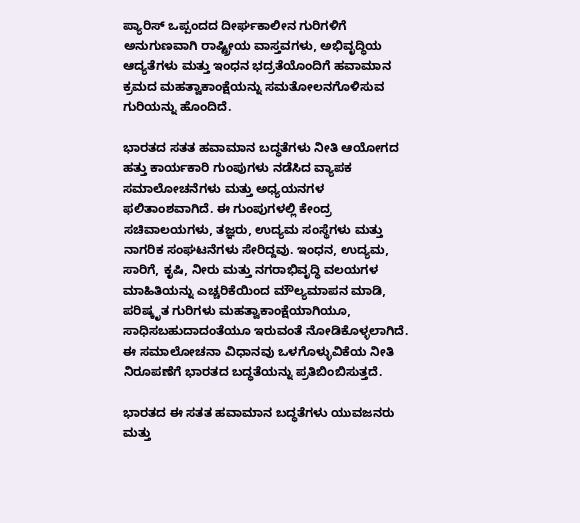ಪ್ಯಾರಿಸ್ ಒಪ್ಪಂದದ ದೀರ್ಘಕಾಲೀನ ಗುರಿಗಳಿಗೆ ಅನುಗುಣವಾಗಿ ರಾಷ್ಟ್ರೀಯ ವಾಸ್ತವಗಳು, ಅಭಿವೃದ್ಧಿಯ ಆದ್ಯತೆಗಳು ಮತ್ತು ಇಂಧನ ಭದ್ರತೆಯೊಂದಿಗೆ ಹವಾಮಾನ ಕ್ರಮದ ಮಹತ್ವಾಕಾಂಕ್ಷೆಯನ್ನು ಸಮತೋಲನಗೊಳಿಸುವ ಗುರಿಯನ್ನು ಹೊಂದಿದೆ.

ಭಾರತದ ಸತತ ಹವಾಮಾನ ಬದ್ಧತೆಗಳು ನೀತಿ ಆಯೋಗದ ಹತ್ತು ಕಾರ್ಯಕಾರಿ ಗುಂಪುಗಳು ನಡೆಸಿದ ವ್ಯಾಪಕ ಸಮಾಲೋಚನೆಗಳು ಮತ್ತು ಅಧ್ಯಯನಗಳ ಫಲಿತಾಂಶವಾಗಿದೆ. ಈ ಗುಂಪುಗಳಲ್ಲಿ ಕೇಂದ್ರ ಸಚಿವಾಲಯಗಳು, ತಜ್ಞರು, ಉದ್ಯಮ ಸಂಸ್ಥೆಗಳು ಮತ್ತು ನಾಗರಿಕ ಸಂಘಟನೆಗಳು ಸೇರಿದ್ದವು. ಇಂಧನ, ಉದ್ಯಮ, ಸಾರಿಗೆ, ಕೃಷಿ, ನೀರು ಮತ್ತು ನಗರಾಭಿವೃದ್ಧಿ ವಲಯಗಳ ಮಾಹಿತಿಯನ್ನು ಎಚ್ಚರಿಕೆಯಿಂದ ಮೌಲ್ಯಮಾಪನ ಮಾಡಿ, ಪರಿಷ್ಕೃತ ಗುರಿಗಳು ಮಹತ್ವಾಕಾಂಕ್ಷೆಯಾಗಿಯೂ, ಸಾಧಿಸಬಹುದಾದಂತೆಯೂ ಇರುವಂತೆ ನೋಡಿಕೊಳ್ಳಲಾಗಿದೆ. ಈ ಸಮಾಲೋಚನಾ ವಿಧಾನವು ಒಳಗೊಳ್ಳುವಿಕೆಯ ನೀತಿ ನಿರೂಪಣೆಗೆ ಭಾರತದ ಬದ್ಧತೆಯನ್ನು ಪ್ರತಿಬಿಂಬಿಸುತ್ತದೆ.

ಭಾರತದ ಈ ಸತತ ಹವಾಮಾನ ಬದ್ಧತೆಗಳು ಯುವಜನರು ಮತ್ತು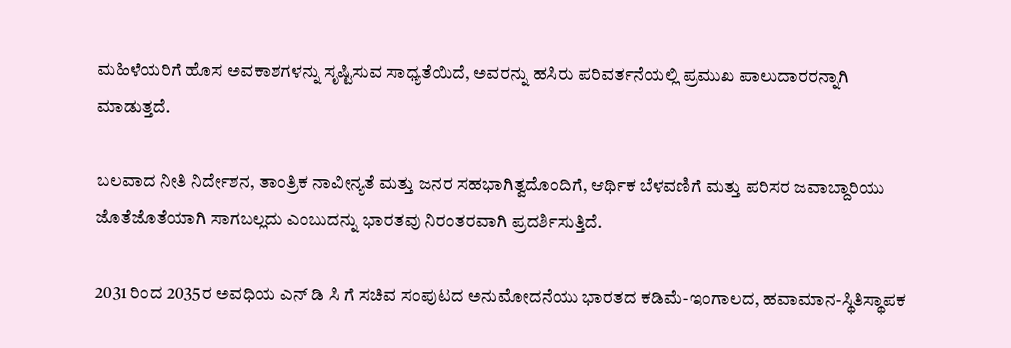ಮಹಿಳೆಯರಿಗೆ ಹೊಸ ಅವಕಾಶಗಳನ್ನು ಸೃಷ್ಟಿಸುವ ಸಾಧ್ಯತೆಯಿದೆ, ಅವರನ್ನು ಹಸಿರು ಪರಿವರ್ತನೆಯಲ್ಲಿ ಪ್ರಮುಖ ಪಾಲುದಾರರನ್ನಾಗಿ ಮಾಡುತ್ತದೆ.

ಬಲವಾದ ನೀತಿ ನಿರ್ದೇಶನ, ತಾಂತ್ರಿಕ ನಾವೀನ್ಯತೆ ಮತ್ತು ಜನರ ಸಹಭಾಗಿತ್ವದೊಂದಿಗೆ, ಆರ್ಥಿಕ ಬೆಳವಣಿಗೆ ಮತ್ತು ಪರಿಸರ ಜವಾಬ್ದಾರಿಯು ಜೊತೆಜೊತೆಯಾಗಿ ಸಾಗಬಲ್ಲದು ಎಂಬುದನ್ನು ಭಾರತವು ನಿರಂತರವಾಗಿ ಪ್ರದರ್ಶಿಸುತ್ತಿದೆ.

2031 ರಿಂದ 2035ರ ಅವಧಿಯ ಎನ್‌ ಡಿ ಸಿ ಗೆ ಸಚಿವ ಸಂಪುಟದ ಅನುಮೋದನೆಯು ಭಾರತದ ಕಡಿಮೆ-ಇಂಗಾಲದ, ಹವಾಮಾನ-ಸ್ಥಿತಿಸ್ಥಾಪಕ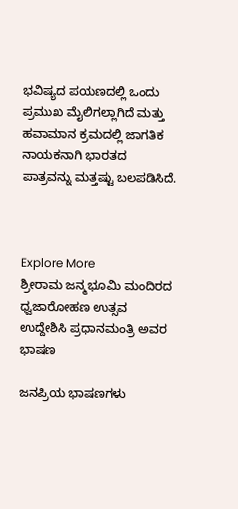ಭವಿಷ್ಯದ ಪಯಣದಲ್ಲಿ ಒಂದು ಪ್ರಮುಖ ಮೈಲಿಗಲ್ಲಾಗಿದೆ ಮತ್ತು ಹವಾಮಾನ ಕ್ರಮದಲ್ಲಿ ಜಾಗತಿಕ ನಾಯಕನಾಗಿ ಭಾರತದ ಪಾತ್ರವನ್ನು ಮತ್ತಷ್ಟು ಬಲಪಡಿಸಿದೆ.



Explore More
ಶ್ರೀರಾಮ ಜನ್ಮಭೂಮಿ ಮಂದಿರದ ಧ್ವಜಾರೋಹಣ ಉತ್ಸವ ಉದ್ದೇಶಿಸಿ ಪ್ರಧಾನಮಂತ್ರಿ ಅವರ ಭಾಷಣ

ಜನಪ್ರಿಯ ಭಾಷಣಗಳು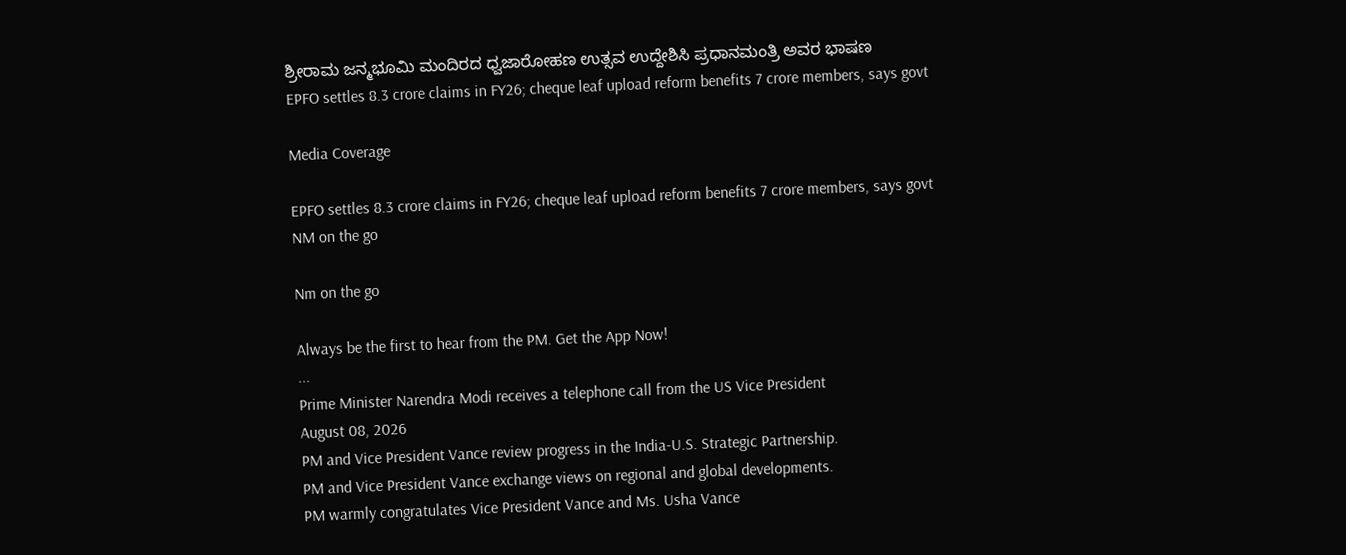ಶ್ರೀರಾಮ ಜನ್ಮಭೂಮಿ ಮಂದಿರದ ಧ್ವಜಾರೋಹಣ ಉತ್ಸವ ಉದ್ದೇಶಿಸಿ ಪ್ರಧಾನಮಂತ್ರಿ ಅವರ ಭಾಷಣ
EPFO settles 8.3 crore claims in FY26; cheque leaf upload reform benefits 7 crore members, says govt

Media Coverage

EPFO settles 8.3 crore claims in FY26; cheque leaf upload reform benefits 7 crore members, says govt
NM on the go

Nm on the go

Always be the first to hear from the PM. Get the App Now!
...
Prime Minister Narendra Modi receives a telephone call from the US Vice President
August 08, 2026
PM and Vice President Vance review progress in the India-U.S. Strategic Partnership.
PM and Vice President Vance exchange views on regional and global developments.
PM warmly congratulates Vice President Vance and Ms. Usha Vance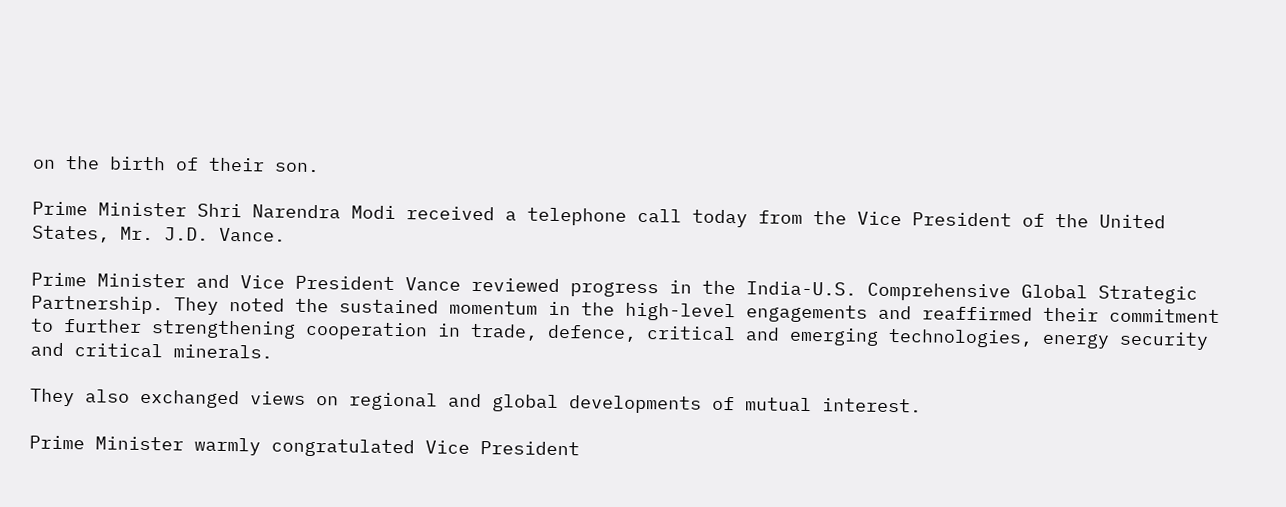on the birth of their son.

Prime Minister Shri Narendra Modi received a telephone call today from the Vice President of the United States, Mr. J.D. Vance.

Prime Minister and Vice President Vance reviewed progress in the India-U.S. Comprehensive Global Strategic Partnership. They noted the sustained momentum in the high-level engagements and reaffirmed their commitment to further strengthening cooperation in trade, defence, critical and emerging technologies, energy security and critical minerals.

They also exchanged views on regional and global developments of mutual interest.

Prime Minister warmly congratulated Vice President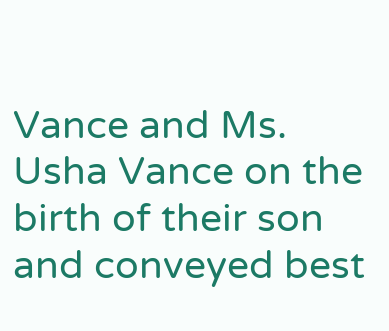Vance and Ms. Usha Vance on the birth of their son and conveyed best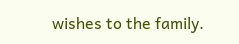wishes to the family.